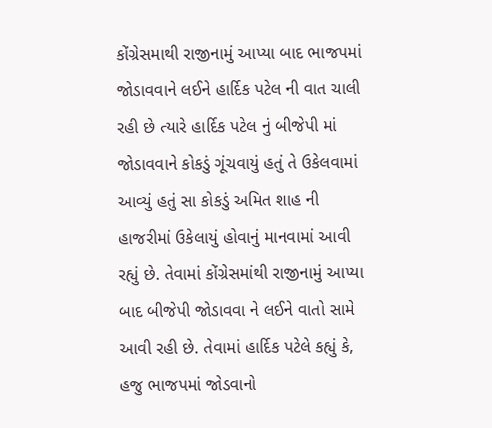કોંગ્રેસમાથી રાજીનામું આપ્યા બાદ ભાજપમાં જોડાવવાને લઈને હાર્દિક પટેલ ની વાત ચાલી રહી છે ત્યારે હાર્દિક પટેલ નું બીજેપી માં જોડાવવાને કોકડું ગૂંચવાયું હતું તે ઉકેલવામાં આવ્યું હતું સા કોકડું અમિત શાહ ની હાજરીમાં ઉકેલાયું હોવાનું માનવામાં આવી રહ્યું છે. તેવામાં કોંગ્રેસમાંથી રાજીનામું આપ્યા બાદ બીજેપી જોડાવવા ને લઈને વાતો સામે આવી રહી છે. તેવામાં હાર્દિક પટેલે કહ્યું કે, હજુ ભાજપમાં જોડવાનો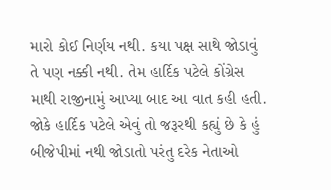મારો કોઈ નિર્ણય નથી. કયા પક્ષ સાથે જોડાવું તે પણ નક્કી નથી. તેમ હાર્દિક પટેલે કોંગ્રેસ માથી રાજીનામું આપ્યા બાદ આ વાત કહી હતી.
જોકે હાર્દિક પટેલે એવું તો જરૂરથી કહ્યું છે કે હું બીજેપીમાં નથી જોડાતો પરંતુ દરેક નેતાઓ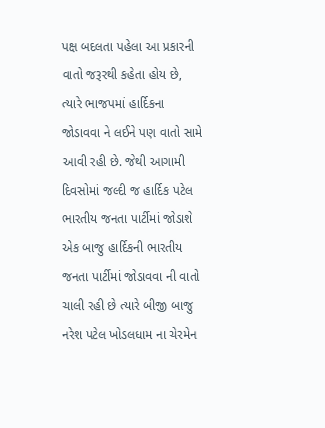પક્ષ બદલતા પહેલા આ પ્રકારની વાતો જરૂરથી કહેતા હોય છે, ત્યારે ભાજપમાં હાર્દિકના જોડાવવા ને લઈને પણ વાતો સામે આવી રહી છે. જેથી આગામી દિવસોમાં જલ્દી જ હાર્દિક પટેલ ભારતીય જનતા પાર્ટીમાં જોડાશે એક બાજુ હાર્દિકની ભારતીય જનતા પાર્ટીમાં જોડાવવા ની વાતો ચાલી રહી છે ત્યારે બીજી બાજુ નરેશ પટેલ ખોડલધામ ના ચેરમેન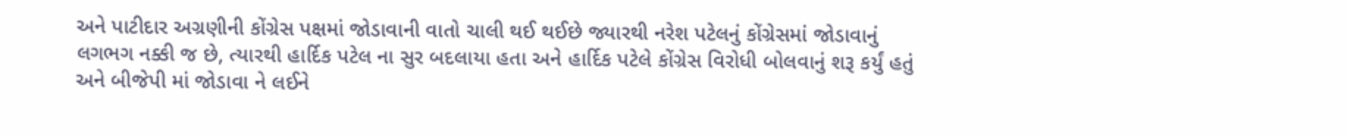અને પાટીદાર અગ્રણીની કોંગ્રેસ પક્ષમાં જોડાવાની વાતો ચાલી થઈ થઈછે જ્યારથી નરેશ પટેલનું કોંગ્રેસમાં જોડાવાનું લગભગ નક્કી જ છે, ત્યારથી હાર્દિક પટેલ ના સુર બદલાયા હતા અને હાર્દિક પટેલે કોંગ્રેસ વિરોધી બોલવાનું શરૂ કર્યું હતું અને બીજેપી માં જોડાવા ને લઈને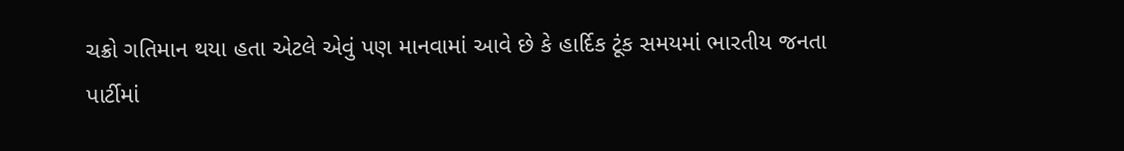ચક્રો ગતિમાન થયા હતા એટલે એવું પણ માનવામાં આવે છે કે હાર્દિક ટૂંક સમયમાં ભારતીય જનતા પાર્ટીમાં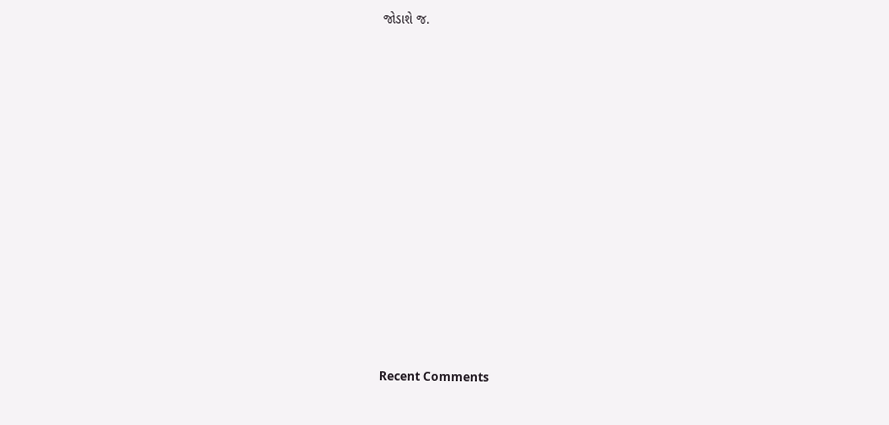જોડાશે જ.


















Recent Comments